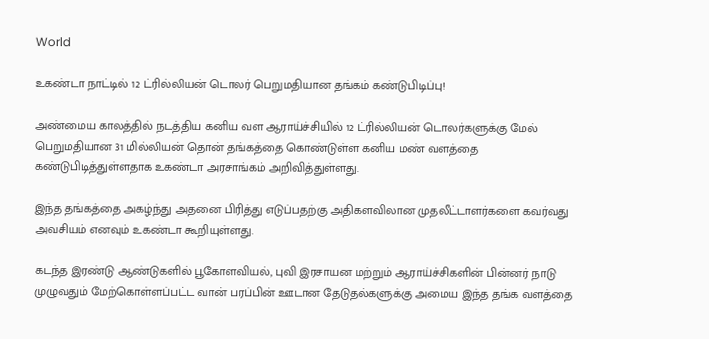World

உகண்டா நாட்டில் 12 ட்ரில்லியன் டொலர் பெறுமதியான தங்கம் கண்டுபிடிப்பு!

அண்மைய காலத்தில் நடத்திய கனிய வள ஆராய்ச்சியில் 12 ட்ரில்லியன் டொலர்களுக்கு மேல் பெறுமதியான 31 மில்லியன் தொன் தங்கத்தை கொண்டுள்ள கனிய மண் வளத்தை கண்டுபிடித்துள்ளதாக உகண்டா அரசாங்கம் அறிவித்துள்ளது.

இந்த தங்கத்தை அகழ்ந்து அதனை பிரித்து எடுப்பதற்கு அதிகளவிலான முதலீட்டாளர்களை கவர்வது அவசியம் எனவும் உகண்டா கூறியுள்ளது.

கடந்த இரண்டு ஆண்டுகளில் பூகோளவியல், புவி இரசாயன மற்றும் ஆராய்ச்சிகளின் பின்னர் நாடு முழுவதும் மேற்கொள்ளப்பட்ட வான் பரப்பின் ஊடான தேடுதல்களுக்கு அமைய இந்த தங்க வளத்தை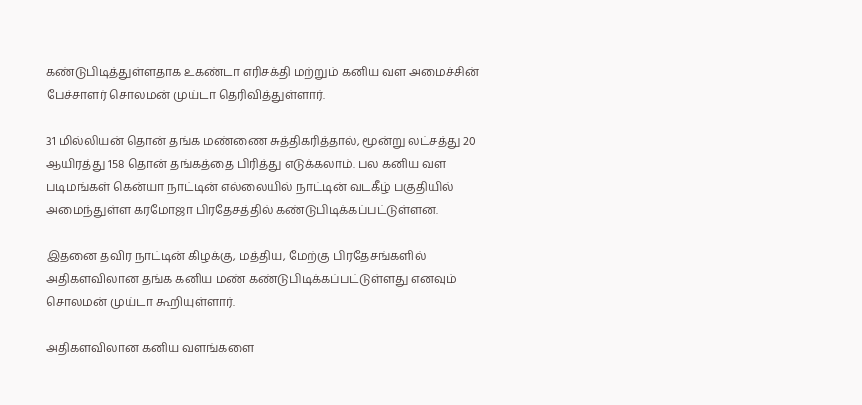கண்டுபிடித்துள்ளதாக உகண்டா எரிசக்தி மற்றும் கனிய வள அமைச்சின் பேச்சாளர் சொலமன் முய்டா தெரிவித்துள்ளார்.

31 மில்லியன் தொன் தங்க மண்ணை சுத்திகரித்தால், மூன்று லட்சத்து 20 ஆயிரத்து 158 தொன் தங்கத்தை பிரித்து எடுக்கலாம். பல கனிய வள படிமங்கள் கென்யா நாட்டின் எல்லையில் நாட்டின் வடகீழ் பகுதியில் அமைந்துள்ள கரமோஜா பிரதேசத்தில் கண்டுபிடிக்கப்பட்டுள்ளன.

இதனை தவிர நாட்டின் கிழக்கு, மத்திய, மேற்கு பிரதேசங்களில் அதிகளவிலான தங்க கனிய மண் கண்டுபிடிக்கப்பட்டுள்ளது எனவும் சொலமன் முய்டா கூறியுள்ளார்.

அதிகளவிலான கனிய வளங்களை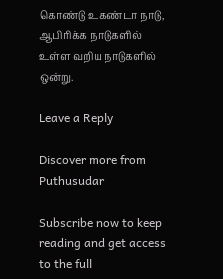கொண்டு உகண்டா நாடு, ஆபிரிக்க நாடுகளில் உள்ள வறிய நாடுகளில் ஒன்று.

Leave a Reply

Discover more from Puthusudar

Subscribe now to keep reading and get access to the full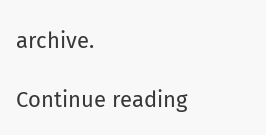archive.

Continue reading